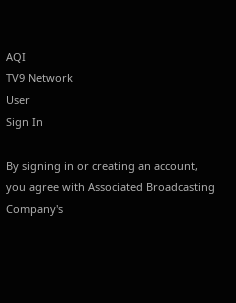AQI
TV9 Network
User
Sign In

By signing in or creating an account, you agree with Associated Broadcasting Company's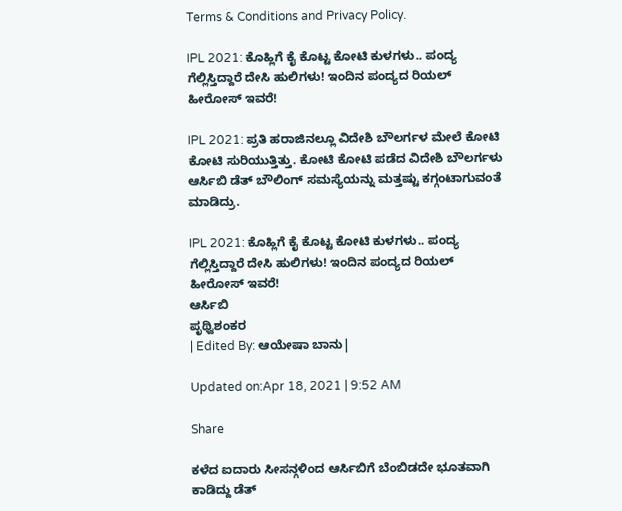Terms & Conditions and Privacy Policy.

IPL 2021: ಕೊಹ್ಲಿಗೆ ಕೈ ಕೊಟ್ಟ ಕೋಟಿ ಕುಳಗಳು.. ಪಂದ್ಯ ಗೆಲ್ಲಿಸ್ತಿದ್ದಾರೆ ದೇಸಿ ಹುಲಿಗಳು! ಇಂದಿನ ಪಂದ್ಯದ ರಿಯಲ್ ಹೀರೋಸ್ ಇವರೆ!

IPL 2021: ಪ್ರತಿ ಹರಾಜಿನಲ್ಲೂ ವಿದೇಶಿ ಬೌಲರ್ಗಳ ಮೇಲೆ ಕೋಟಿ ಕೋಟಿ ಸುರಿಯುತ್ತಿತ್ತು. ಕೋಟಿ ಕೋಟಿ ಪಡೆದ ವಿದೇಶಿ ಬೌಲರ್ಗಳು ಆರ್ಸಿಬಿ ಡೆತ್ ಬೌಲಿಂಗ್ ಸಮಸ್ಯೆಯನ್ನು ಮತ್ತಷ್ಟು ಕಗ್ಗಂಟಾಗುವಂತೆ ಮಾಡಿದ್ರು.

IPL 2021: ಕೊಹ್ಲಿಗೆ ಕೈ ಕೊಟ್ಟ ಕೋಟಿ ಕುಳಗಳು.. ಪಂದ್ಯ ಗೆಲ್ಲಿಸ್ತಿದ್ದಾರೆ ದೇಸಿ ಹುಲಿಗಳು! ಇಂದಿನ ಪಂದ್ಯದ ರಿಯಲ್ ಹೀರೋಸ್ ಇವರೆ!
ಆರ್ಸಿಬಿ
ಪೃಥ್ವಿಶಂಕರ
| Edited By: ಆಯೇಷಾ ಬಾನು|

Updated on:Apr 18, 2021 | 9:52 AM

Share

ಕಳೆದ ಐದಾರು ಸೀಸನ್ಗಳಿಂದ ಆರ್ಸಿಬಿಗೆ ಬೆಂಬಿಡದೇ ಭೂತವಾಗಿ ಕಾಡಿದ್ದು ಡೆತ್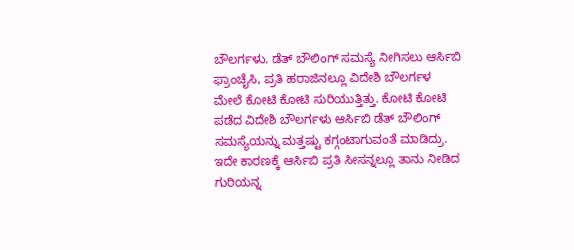ಬೌಲರ್ಗಳು. ಡೆತ್ ಬೌಲಿಂಗ್ ಸಮಸ್ಯೆ ನೀಗಿಸಲು ಆರ್ಸಿಬಿ ಫ್ರಾಂಚೈಸಿ, ಪ್ರತಿ ಹರಾಜಿನಲ್ಲೂ ವಿದೇಶಿ ಬೌಲರ್ಗಳ ಮೇಲೆ ಕೋಟಿ ಕೋಟಿ ಸುರಿಯುತ್ತಿತ್ತು. ಕೋಟಿ ಕೋಟಿ ಪಡೆದ ವಿದೇಶಿ ಬೌಲರ್ಗಳು ಆರ್ಸಿಬಿ ಡೆತ್ ಬೌಲಿಂಗ್ ಸಮಸ್ಯೆಯನ್ನು ಮತ್ತಷ್ಟು ಕಗ್ಗಂಟಾಗುವಂತೆ ಮಾಡಿದ್ರು. ಇದೇ ಕಾರಣಕ್ಕೆ ಆರ್ಸಿಬಿ ಪ್ರತಿ ಸೀಸನ್ನಲ್ಲೂ ತಾನು ನೀಡಿದ ಗುರಿಯನ್ನ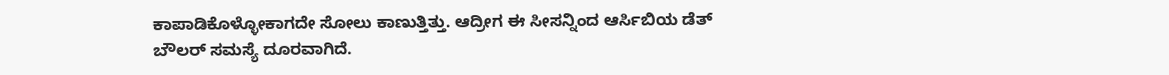ಕಾಪಾಡಿಕೊಳ್ಳೋಕಾಗದೇ ಸೋಲು ಕಾಣುತ್ತಿತ್ತು. ಆದ್ರೀಗ ಈ ಸೀಸನ್ನಿಂದ ಆರ್ಸಿಬಿಯ ಡೆತ್ ಬೌಲರ್ ಸಮಸ್ಯೆ ದೂರವಾಗಿದೆ.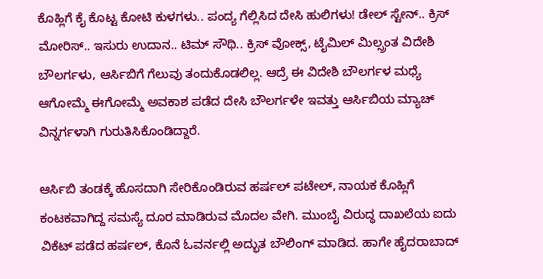ಕೊಹ್ಲಿಗೆ ಕೈ ಕೊಟ್ಟ ಕೋಟಿ ಕುಳಗಳು.. ಪಂದ್ಯ ಗೆಲ್ಲಿಸಿದ ದೇಸಿ ಹುಲಿಗಳು! ಡೇಲ್ ಸ್ಟೇನ್.. ಕ್ರಿಸ್ ಮೋರಿಸ್.. ಇಸುರು ಉದಾನ.. ಟಿಮ್ ಸೌಥಿ.. ಕ್ರಿಸ್ ವೋಕ್ಸ್, ಟೈಮಿಲ್ ಮಿಲ್ಸ್ರಂತ ವಿದೇಶಿ ಬೌಲರ್ಗಳು, ಆರ್ಸಿಬಿಗೆ ಗೆಲುವು ತಂದುಕೊಡಲಿಲ್ಲ. ಆದ್ರೆ ಈ ವಿದೇಶಿ ಬೌಲರ್ಗಳ ಮಧ್ಯೆ ಆಗೋಮ್ಮೆ ಈಗೋಮ್ಮೆ ಅವಕಾಶ ಪಡೆದ ದೇಸಿ ಬೌಲರ್ಗಳೇ ಇವತ್ತು ಆರ್ಸಿಬಿಯ ಮ್ಯಾಚ್ ವಿನ್ನರ್ಗಳಾಗಿ ಗುರುತಿಸಿಕೊಂಡಿದ್ದಾರೆ.

ಆರ್ಸಿಬಿ ತಂಡಕ್ಕೆ ಹೊಸದಾಗಿ ಸೇರಿಕೊಂಡಿರುವ ಹರ್ಷಲ್ ಪಟೇಲ್, ನಾಯಕ ಕೊಹ್ಲಿಗೆ ಕಂಟಕವಾಗಿದ್ದ ಸಮಸ್ಯೆ ದೂರ ಮಾಡಿರುವ ಮೊದಲ ವೇಗಿ. ಮುಂಬೈ ವಿರುದ್ಧ ದಾಖಲೆಯ ಐದು ವಿಕೆಟ್ ಪಡೆದ ಹರ್ಷಲ್, ಕೊನೆ ಓವರ್ನಲ್ಲಿ ಅದ್ಭುತ ಬೌಲಿಂಗ್ ಮಾಡಿದ. ಹಾಗೇ ಹೈದರಾಬಾದ್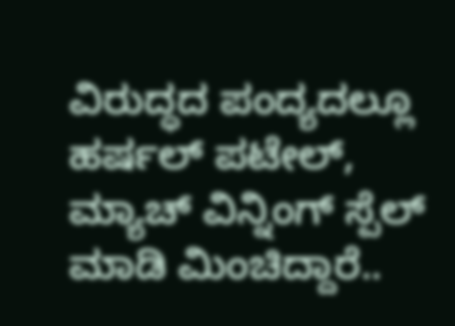ವಿರುದ್ಧದ ಪಂದ್ಯದಲ್ಲೂ ಹರ್ಷಲ್ ಪಟೇಲ್, ಮ್ಯಾಚ್ ವಿನ್ನಿಂಗ್ ಸ್ಪೆಲ್ ಮಾಡಿ ಮಿಂಚಿದ್ದಾರೆ..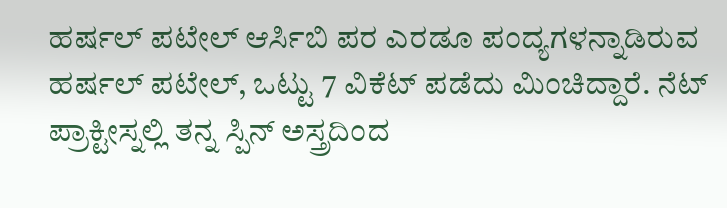ಹರ್ಷಲ್ ಪಟೇಲ್ ಆರ್ಸಿಬಿ ಪರ ಎರಡೂ ಪಂದ್ಯಗಳನ್ನಾಡಿರುವ ಹರ್ಷಲ್ ಪಟೇಲ್, ಒಟ್ಟು 7 ವಿಕೆಟ್ ಪಡೆದು ಮಿಂಚಿದ್ದಾರೆ. ನೆಟ್ ಪ್ರಾಕ್ಟೀಸ್ನಲ್ಲಿ ತನ್ನ ಸ್ಪಿನ್ ಅಸ್ತ್ರದಿಂದ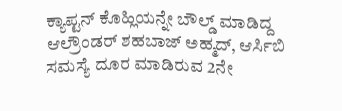ಕ್ಯಾಪ್ಟನ್ ಕೊಹ್ಲಿಯನ್ನೇ ಬೌಲ್ಡ್ ಮಾಡಿದ್ದ ಆಲ್ರೌಂಡರ್ ಶಹಬಾಜ್ ಅಹ್ಮದ್, ಆರ್ಸಿಬಿ ಸಮಸ್ಯೆ ದೂರ ಮಾಡಿರುವ 2ನೇ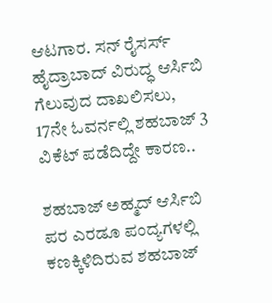ಆಟಗಾರ. ಸನ್ ರೈಸರ್ಸ್ ಹೈದ್ರಾಬಾದ್ ವಿರುದ್ಧ ಆರ್ಸಿಬಿ ಗೆಲುವುದ ದಾಖಲಿಸಲು, 17ನೇ ಓವರ್ನಲ್ಲಿ ಶಹಬಾಜ್ 3 ವಿಕೆಟ್ ಪಡೆದಿದ್ದೇ ಕಾರಣ..

ಶಹಬಾಜ್ ಅಹ್ಮದ್ ಆರ್ಸಿಬಿ ಪರ ಎರಡೂ ಪಂದ್ಯಗಳಲ್ಲಿ ಕಣಕ್ಕಿಳಿದಿರುವ ಶಹಬಾಜ್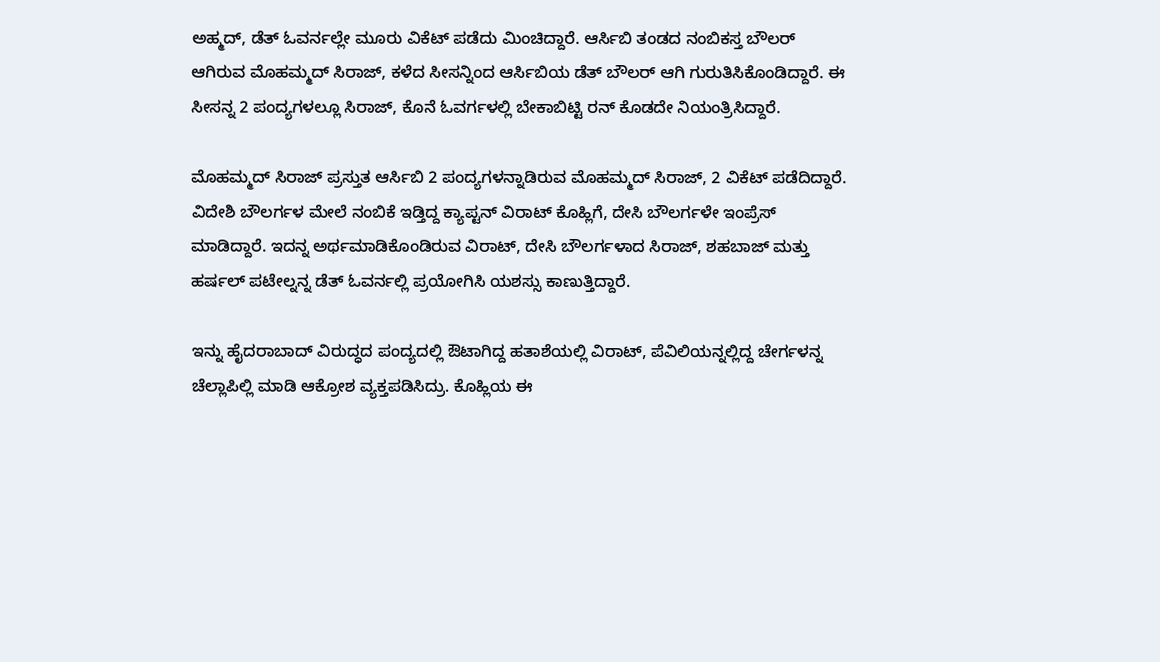ಅಹ್ಮದ್, ಡೆತ್ ಓವರ್ನಲ್ಲೇ ಮೂರು ವಿಕೆಟ್ ಪಡೆದು ಮಿಂಚಿದ್ದಾರೆ. ಆರ್ಸಿಬಿ ತಂಡದ ನಂಬಿಕಸ್ತ ಬೌಲರ್ ಆಗಿರುವ ಮೊಹಮ್ಮದ್ ಸಿರಾಜ್, ಕಳೆದ ಸೀಸನ್ನಿಂದ ಆರ್ಸಿಬಿಯ ಡೆತ್ ಬೌಲರ್ ಆಗಿ ಗುರುತಿಸಿಕೊಂಡಿದ್ದಾರೆ. ಈ ಸೀಸನ್ನ 2 ಪಂದ್ಯಗಳಲ್ಲೂ ಸಿರಾಜ್, ಕೊನೆ ಓವರ್ಗಳಲ್ಲಿ ಬೇಕಾಬಿಟ್ಟಿ ರನ್ ಕೊಡದೇ ನಿಯಂತ್ರಿಸಿದ್ದಾರೆ.

ಮೊಹಮ್ಮದ್ ಸಿರಾಜ್ ಪ್ರಸ್ತುತ ಆರ್ಸಿಬಿ 2 ಪಂದ್ಯಗಳನ್ನಾಡಿರುವ ಮೊಹಮ್ಮದ್ ಸಿರಾಜ್, 2 ವಿಕೆಟ್ ಪಡೆದಿದ್ದಾರೆ. ವಿದೇಶಿ ಬೌಲರ್ಗಳ ಮೇಲೆ ನಂಬಿಕೆ ಇಡ್ತಿದ್ದ ಕ್ಯಾಪ್ಟನ್ ವಿರಾಟ್ ಕೊಹ್ಲಿಗೆ, ದೇಸಿ ಬೌಲರ್ಗಳೇ ಇಂಪ್ರೆಸ್ ಮಾಡಿದ್ದಾರೆ. ಇದನ್ನ ಅರ್ಥಮಾಡಿಕೊಂಡಿರುವ ವಿರಾಟ್, ದೇಸಿ ಬೌಲರ್ಗಳಾದ ಸಿರಾಜ್, ಶಹಬಾಜ್ ಮತ್ತು ಹರ್ಷಲ್ ಪಟೇಲ್ನನ್ನ ಡೆತ್ ಓವರ್ನಲ್ಲಿ ಪ್ರಯೋಗಿಸಿ ಯಶಸ್ಸು ಕಾಣುತ್ತಿದ್ದಾರೆ.

ಇನ್ನು ಹೈದರಾಬಾದ್ ವಿರುದ್ಧದ ಪಂದ್ಯದಲ್ಲಿ ಔಟಾಗಿದ್ದ ಹತಾಶೆಯಲ್ಲಿ ವಿರಾಟ್, ಪೆವಿಲಿಯನ್ನಲ್ಲಿದ್ದ ಚೇರ್ಗಳನ್ನ ಚೆಲ್ಲಾಪಿಲ್ಲಿ ಮಾಡಿ ಆಕ್ರೋಶ ವ್ಯಕ್ತಪಡಿಸಿದ್ರು. ಕೊಹ್ಲಿಯ ಈ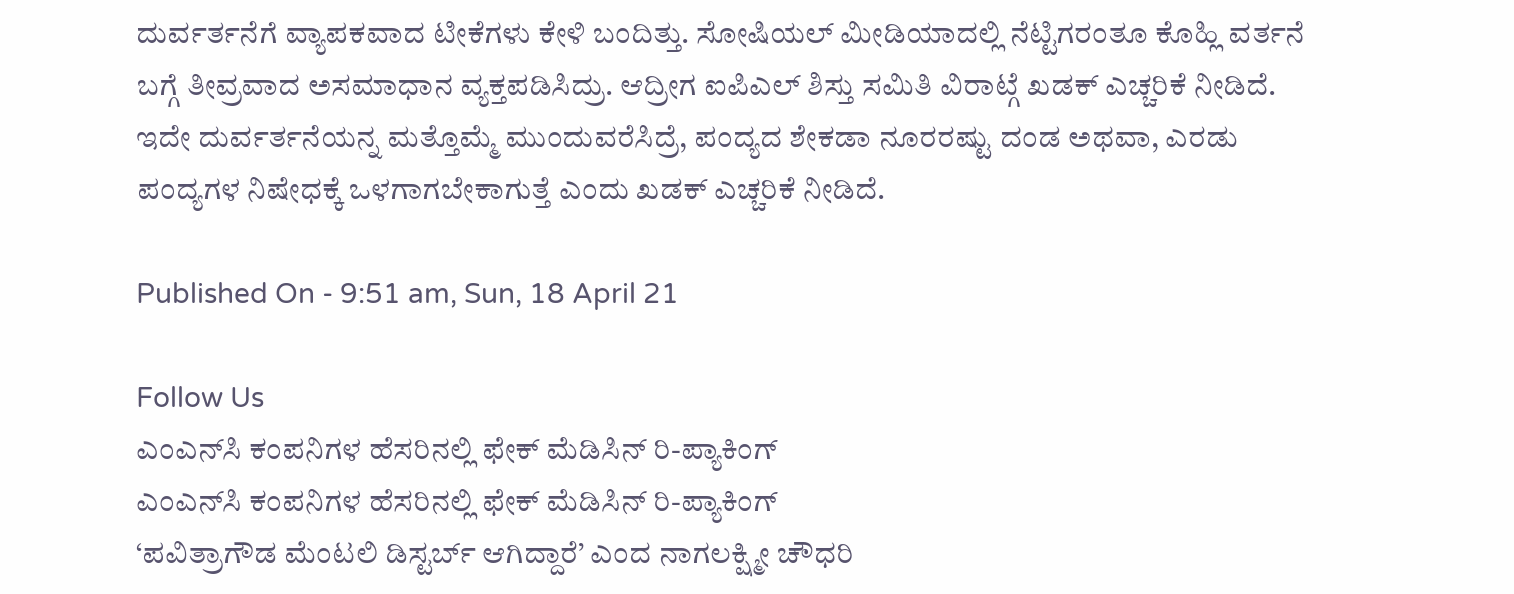ದುರ್ವರ್ತನೆಗೆ ವ್ಯಾಪಕವಾದ ಟೀಕೆಗಳು ಕೇಳಿ ಬಂದಿತ್ತು. ಸೋಷಿಯಲ್ ಮೀಡಿಯಾದಲ್ಲಿ ನೆಟ್ಟಿಗರಂತೂ ಕೊಹ್ಲಿ ವರ್ತನೆ ಬಗ್ಗೆ ತೀವ್ರವಾದ ಅಸಮಾಧಾನ ವ್ಯಕ್ತಪಡಿಸಿದ್ರು. ಆದ್ರೀಗ ಐಪಿಎಲ್ ಶಿಸ್ತು ಸಮಿತಿ ವಿರಾಟ್ಗೆ ಖಡಕ್ ಎಚ್ಚರಿಕೆ ನೀಡಿದೆ. ಇದೇ ದುರ್ವರ್ತನೆಯನ್ನ ಮತ್ತೊಮ್ಮೆ ಮುಂದುವರೆಸಿದ್ರೆ, ಪಂದ್ಯದ ಶೇಕಡಾ ನೂರರಷ್ಟು ದಂಡ ಅಥವಾ, ಎರಡು ಪಂದ್ಯಗಳ ನಿಷೇಧಕ್ಕೆ ಒಳಗಾಗಬೇಕಾಗುತ್ತೆ ಎಂದು ಖಡಕ್ ಎಚ್ಚರಿಕೆ ನೀಡಿದೆ.

Published On - 9:51 am, Sun, 18 April 21

Follow Us
ಎಂಎನ್‌ಸಿ ಕಂಪನಿಗಳ ಹೆಸರಿನಲ್ಲಿ ಫೇಕ್ ಮೆಡಿಸಿನ್ ರಿ-ಪ್ಯಾಕಿಂಗ್
ಎಂಎನ್‌ಸಿ ಕಂಪನಿಗಳ ಹೆಸರಿನಲ್ಲಿ ಫೇಕ್ ಮೆಡಿಸಿನ್ ರಿ-ಪ್ಯಾಕಿಂಗ್
‘ಪವಿತ್ರಾಗೌಡ ಮೆಂಟಲಿ ಡಿಸ್ಟರ್ಬ್ ಆಗಿದ್ದಾರೆ’ ಎಂದ ನಾಗಲಕ್ಷ್ಮೀ ಚೌಧರಿ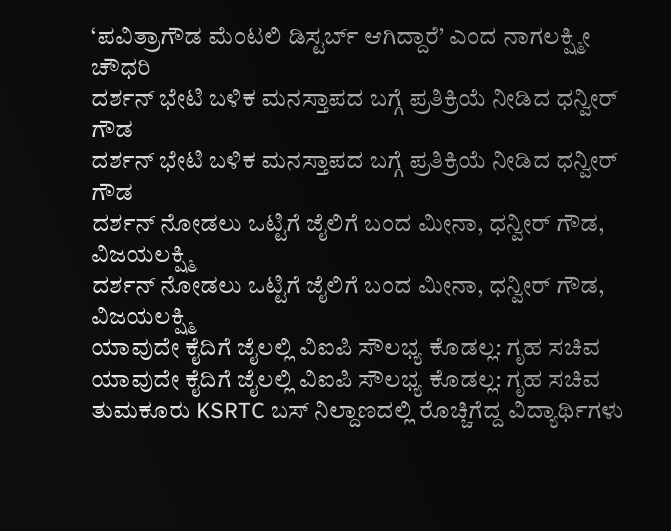‘ಪವಿತ್ರಾಗೌಡ ಮೆಂಟಲಿ ಡಿಸ್ಟರ್ಬ್ ಆಗಿದ್ದಾರೆ’ ಎಂದ ನಾಗಲಕ್ಷ್ಮೀ ಚೌಧರಿ
ದರ್ಶನ್ ಭೇಟಿ ಬಳಿಕ ಮನಸ್ತಾಪದ ಬಗ್ಗೆ ಪ್ರತಿಕ್ರಿಯೆ ನೀಡಿದ ಧನ್ವೀರ್ ಗೌಡ
ದರ್ಶನ್ ಭೇಟಿ ಬಳಿಕ ಮನಸ್ತಾಪದ ಬಗ್ಗೆ ಪ್ರತಿಕ್ರಿಯೆ ನೀಡಿದ ಧನ್ವೀರ್ ಗೌಡ
ದರ್ಶನ್ ನೋಡಲು ಒಟ್ಟಿಗೆ ಜೈಲಿಗೆ ಬಂದ ಮೀನಾ, ಧನ್ವೀರ್ ಗೌಡ, ವಿಜಯಲಕ್ಷ್ಮಿ
ದರ್ಶನ್ ನೋಡಲು ಒಟ್ಟಿಗೆ ಜೈಲಿಗೆ ಬಂದ ಮೀನಾ, ಧನ್ವೀರ್ ಗೌಡ, ವಿಜಯಲಕ್ಷ್ಮಿ
ಯಾವುದೇ ಕೈದಿಗೆ ಜೈಲಲ್ಲಿ ವಿಐಪಿ ಸೌಲಭ್ಯ ಕೊಡಲ್ಲ: ಗೃಹ ಸಚಿವ
ಯಾವುದೇ ಕೈದಿಗೆ ಜೈಲಲ್ಲಿ ವಿಐಪಿ ಸೌಲಭ್ಯ ಕೊಡಲ್ಲ: ಗೃಹ ಸಚಿವ
ತುಮಕೂರು KSRTC ಬಸ್ ನಿಲ್ದಾಣದಲ್ಲಿ ರೊಚ್ಚಿಗೆದ್ದ ವಿದ್ಯಾರ್ಥಿಗಳು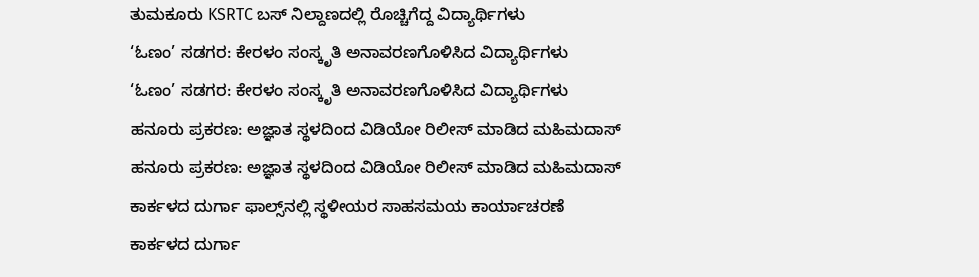ತುಮಕೂರು KSRTC ಬಸ್ ನಿಲ್ದಾಣದಲ್ಲಿ ರೊಚ್ಚಿಗೆದ್ದ ವಿದ್ಯಾರ್ಥಿಗಳು
‘ಓಣಂ’ ಸಡಗರ: ಕೇರಳಂ ಸಂಸ್ಕೃತಿ ಅನಾವರಣಗೊಳಿಸಿದ ವಿದ್ಯಾರ್ಥಿಗಳು
‘ಓಣಂ’ ಸಡಗರ: ಕೇರಳಂ ಸಂಸ್ಕೃತಿ ಅನಾವರಣಗೊಳಿಸಿದ ವಿದ್ಯಾರ್ಥಿಗಳು
ಹನೂರು ಪ್ರಕರಣ: ಅಜ್ಞಾತ ಸ್ಥಳದಿಂದ ವಿಡಿಯೋ ರಿಲೀಸ್ ಮಾಡಿದ ಮಹಿಮದಾಸ್
ಹನೂರು ಪ್ರಕರಣ: ಅಜ್ಞಾತ ಸ್ಥಳದಿಂದ ವಿಡಿಯೋ ರಿಲೀಸ್ ಮಾಡಿದ ಮಹಿಮದಾಸ್
ಕಾರ್ಕಳದ ದುರ್ಗಾ ಫಾಲ್ಸ್‌ನಲ್ಲಿ ಸ್ಥಳೀಯರ ಸಾಹಸಮಯ ಕಾರ್ಯಾಚರಣೆ
ಕಾರ್ಕಳದ ದುರ್ಗಾ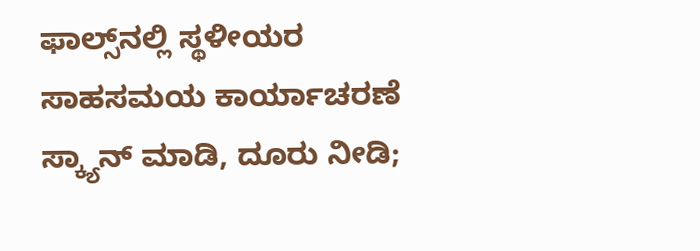ಫಾಲ್ಸ್‌ನಲ್ಲಿ ಸ್ಥಳೀಯರ ಸಾಹಸಮಯ ಕಾರ್ಯಾಚರಣೆ
ಸ್ಕ್ಯಾನ್ ಮಾಡಿ, ದೂರು ನೀಡಿ;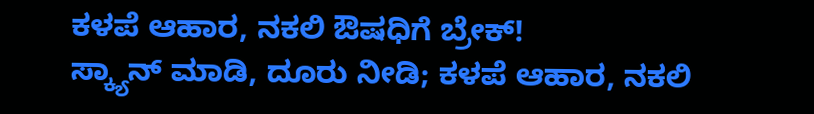ಕಳಪೆ ಆಹಾರ, ನಕಲಿ ಔಷಧಿಗೆ ಬ್ರೇಕ್!
ಸ್ಕ್ಯಾನ್ ಮಾಡಿ, ದೂರು ನೀಡಿ; ಕಳಪೆ ಆಹಾರ, ನಕಲಿ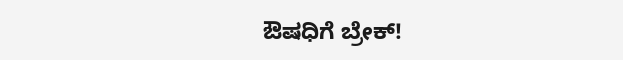ಔಷಧಿಗೆ ಬ್ರೇಕ್!